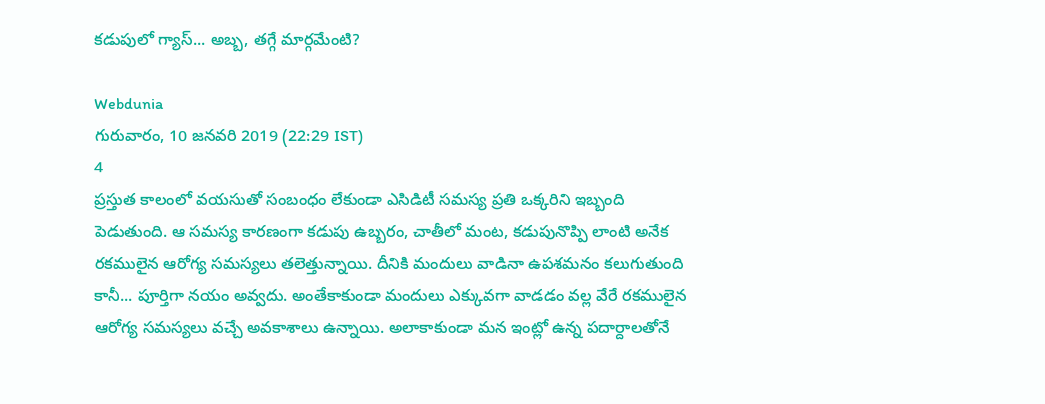కడుపులో గ్యాస్... అబ్బ, తగ్గే మార్గమేంటి?

Webdunia
గురువారం, 10 జనవరి 2019 (22:29 IST)
4
ప్రస్తుత కాలంలో వయసుతో సంబంధం లేకుండా ఎసిడిటీ సమస్య ప్రతి ఒక్కరిని ఇబ్బంది పెడుతుంది. ఆ సమస్య కారణంగా కడుపు ఉబ్బరం, చాతీలో మంట, కడుపునొప్పి లాంటి అనేక రకములైన ఆరోగ్య సమస్యలు తలెత్తున్నాయి. దీనికి మందులు వాడినా ఉపశమనం కలుగుతుంది కానీ... పూర్తిగా నయం అవ్వదు. అంతేకాకుండా మందులు ఎక్కువగా వాడడం వల్ల వేరే రకములైన ఆరోగ్య సమస్యలు వచ్చే అవకాశాలు ఉన్నాయి. అలాకాకుండా మన ఇంట్లో ఉన్న పదార్దాలతోనే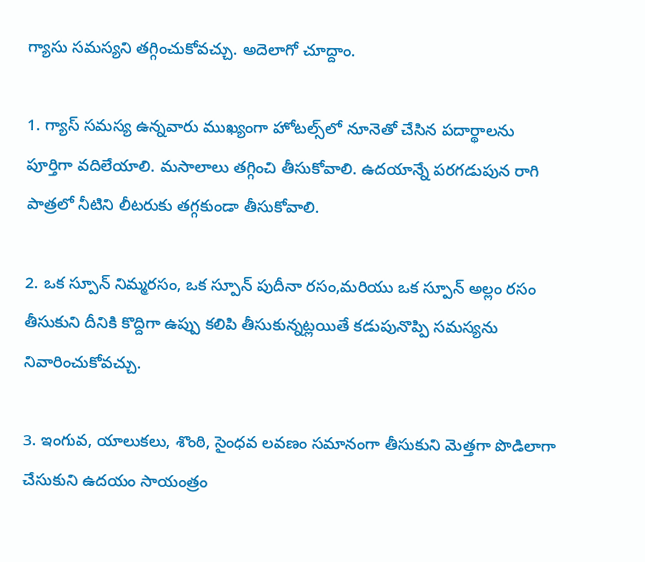గ్యాసు సమస్యని తగ్గించుకోవచ్చు. అదెలాగో చూద్దాం.

1. గ్యాస్ సమస్య ఉన్నవారు ముఖ్యంగా హోటల్స్‌లో నూనెతో చేసిన పదార్థాలను పూర్తిగా వదిలేయాలి. మసాలాలు తగ్గించి తీసుకోవాలి. ఉదయాన్నే పరగడుపున రాగి పాత్రలో నీటిని లీటరుకు తగ్గకుండా తీసుకోవాలి.

2. ఒక స్పూన్ నిమ్మరసం, ఒక స్పూన్ పుదీనా రసం,మరియు ఒక స్పూన్ అల్లం రసం తీసుకుని దీనికి కొద్దిగా ఉప్పు కలిపి తీసుకున్నట్లయితే కడుపునొప్పి సమస్యను నివారించుకోవచ్చు.

3. ఇంగువ, యాలుకలు, శొంఠి, సైంధవ లవణం సమానంగా తీసుకుని మెత్తగా పొడిలాగా చేసుకుని ఉదయం సాయంత్రం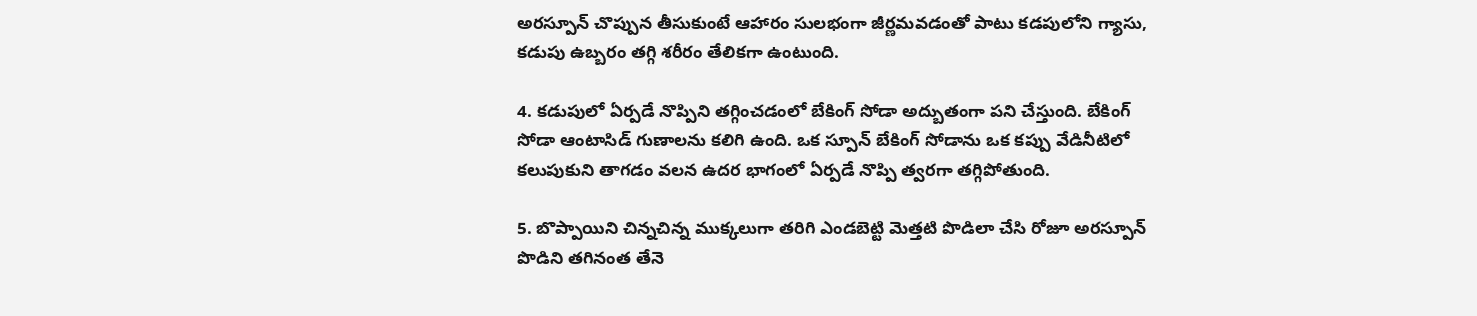అరస్పూన్ చొప్పున తీసుకుంటే ఆహారం సులభంగా జీర్ణమవడంతో పాటు కడపులోని గ్యాసు, కడుపు ఉబ్బరం తగ్గి శరీరం తేలికగా ఉంటుంది.

4. కడుపులో ఏర్పడే నొప్పిని తగ్గించడంలో బేకింగ్ సోడా అద్బుతంగా పని చేస్తుంది. బేకింగ్ సోడా ఆంటాసిడ్ గుణాలను కలిగి ఉంది. ఒక స్పూన్ బేకింగ్ సోడాను ఒక కప్పు వేడినీటిలో కలుపుకుని తాగడం వలన ఉదర భాగంలో ఏర్పడే నొప్పి త్వరగా తగ్గిపోతుంది.

5. బొప్పాయిని చిన్నచిన్న ముక్కలుగా తరిగి ఎండబెట్టి మెత్తటి పొడిలా చేసి రోజూ అరస్పూన్ పొడిని తగినంత తేనె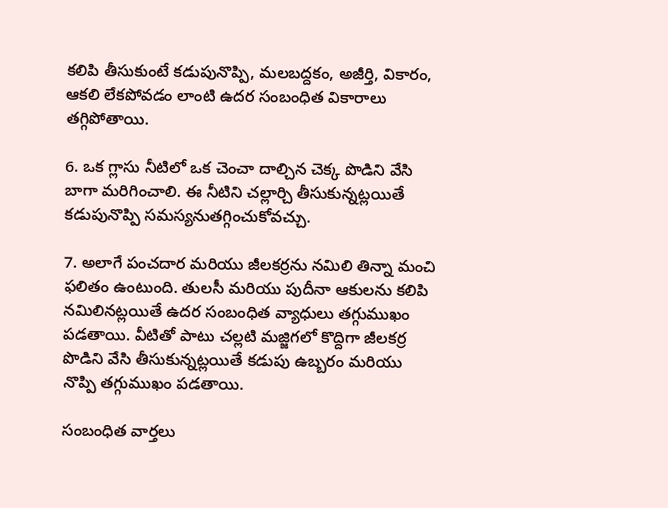కలిపి తీసుకుంటే కడుపునొప్పి, మలబద్దకం, అజీర్తి, వికారం, ఆకలి లేకపోవడం లాంటి ఉదర సంబంధిత వికారాలు తగ్గిపోతాయి.

6. ఒక గ్లాసు నీటిలో ఒక చెంచా దాల్చిన చెక్క పొడిని వేసి బాగా మరిగించాలి. ఈ నీటిని చల్లార్చి తీసుకున్నట్లయితే కడుపునొప్పి సమస్యనుతగ్గించుకోవచ్చు.

7. అలాగే పంచదార మరియు జీలకర్రను నమిలి తిన్నా మంచి ఫలితం ఉంటుంది. తులసీ మరియు పుదీనా ఆకులను కలిపి నమిలినట్లయితే ఉదర సంబంధిత వ్యాధులు తగ్గుముఖం పడతాయి. వీటితో పాటు చల్లటి మజ్జిగలో కొద్దిగా జీలకర్ర పొడిని వేసి తీసుకున్నట్లయితే కడుపు ఉబ్బరం మరియు నొప్పి తగ్గుముఖం పడతాయి.

సంబంధిత వార్తలు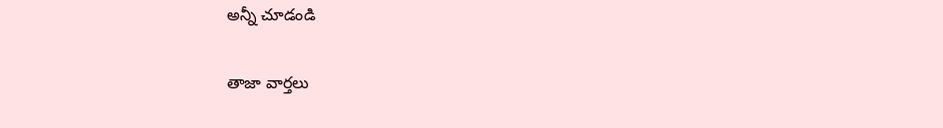అన్నీ చూడండి

తాజా వార్తలు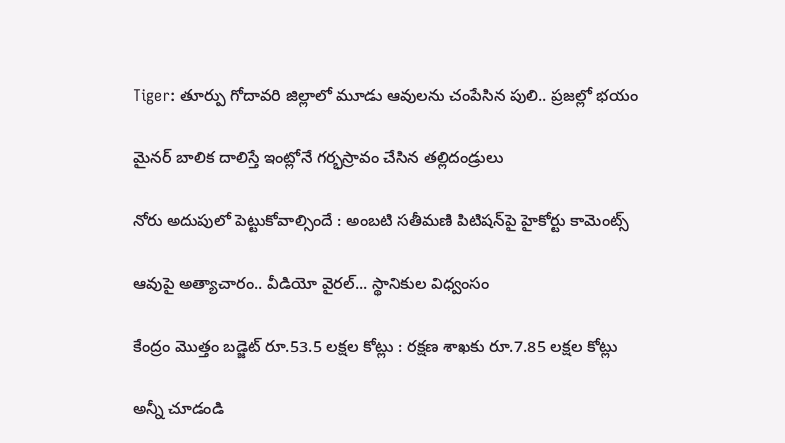Tiger: తూర్పు గోదావరి జిల్లాలో మూడు ఆవులను చంపేసిన పులి.. ప్రజల్లో భయం

మైనర్ బాలిక దాలిస్తే ఇంట్లోనే గర్భస్రావం చేసిన తల్లిదండ్రులు

నోరు అదుపులో పెట్టుకోవాల్సిందే : అంబటి సతీమణి పిటిషన్‌పై హైకోర్టు కామెంట్స్

ఆవుపై అత్యాచారం.. వీడియో వైరల్... స్థానికుల విధ్వంసం

కేంద్రం మొత్తం బడ్జెట్ రూ.53.5 లక్షల కోట్లు : రక్షణ శాఖకు రూ.7.85 లక్షల కోట్లు

అన్నీ చూడండి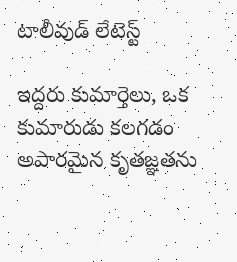టాలీవుడ్ లేటెస్ట్

ఇద్దరు కుమార్తెలు, ఒక కుమారుడు కలగడం అపారమైన కృతజ్ఞతను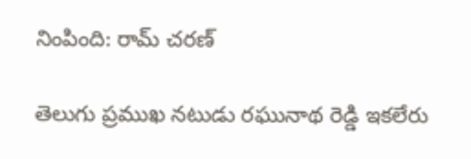నింపింది: రామ్ చరణ్

తెలుగు ప్రముఖ నటుడు రఘునాథ రెడ్డి ఇకలేరు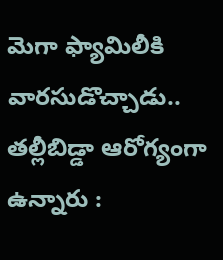మెగా ఫ్యామిలీకి వారసుడొచ్చాడు.. తల్లీబిడ్డా ఆరోగ్యంగా ఉన్నారు :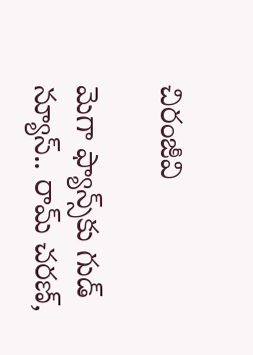చిరంజీవి

మెగా ఫ్యాన్స్‌కు గుడ్ న్యూస్.. రామ్ చరణ్,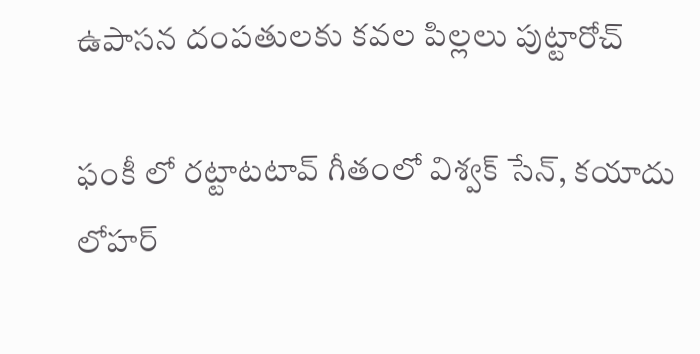ఉపాసన దంపతులకు కవల పిల్లలు పుట్టారోచ్

ఫంకీ లో రట్టాటటావ్ గీతంలో విశ్వక్ సేన్, కయాదు లోహర్‌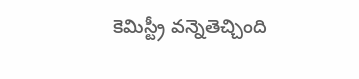కెమిస్ట్రీ వన్నెతెచ్చింది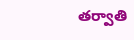తర్వాతి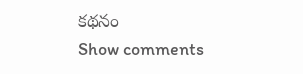కథనం
Show comments